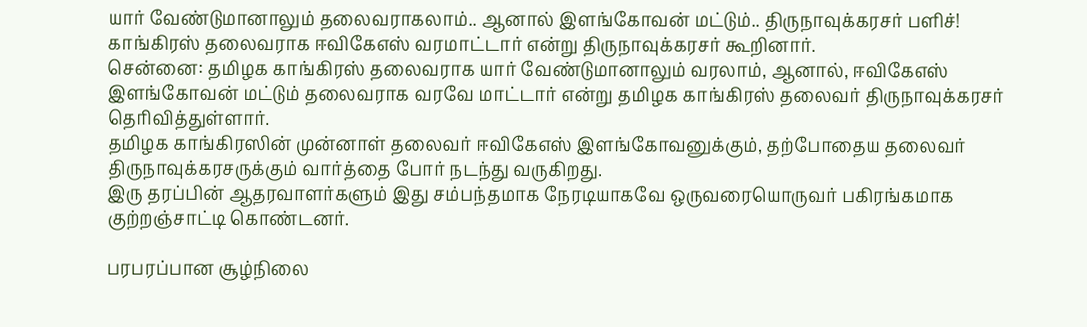யார் வேண்டுமானாலும் தலைவராகலாம்.. ஆனால் இளங்கோவன் மட்டும்.. திருநாவுக்கரசர் பளிச்!
காங்கிரஸ் தலைவராக ஈவிகேஎஸ் வரமாட்டார் என்று திருநாவுக்கரசர் கூறினார்.
சென்னை: தமிழக காங்கிரஸ் தலைவராக யார் வேண்டுமானாலும் வரலாம், ஆனால், ஈவிகேஎஸ் இளங்கோவன் மட்டும் தலைவராக வரவே மாட்டார் என்று தமிழக காங்கிரஸ் தலைவர் திருநாவுக்கரசர் தெரிவித்துள்ளார்.
தமிழக காங்கிரஸின் முன்னாள் தலைவர் ஈவிகேஎஸ் இளங்கோவனுக்கும், தற்போதைய தலைவர் திருநாவுக்கரசருக்கும் வார்த்தை போர் நடந்து வருகிறது.
இரு தரப்பின் ஆதரவாளர்களும் இது சம்பந்தமாக நேரடியாகவே ஒருவரையொருவர் பகிரங்கமாக குற்றஞ்சாட்டி கொண்டனர்.

பரபரப்பான சூழ்நிலை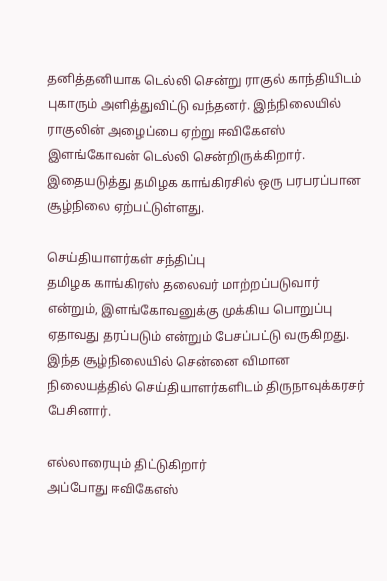தனித்தனியாக டெல்லி சென்று ராகுல் காந்தியிடம் புகாரும் அளித்துவிட்டு வந்தனர். இந்நிலையில் ராகுலின் அழைப்பை ஏற்று ஈவிகேஎஸ் இளங்கோவன் டெல்லி சென்றிருக்கிறார். இதையடுத்து தமிழக காங்கிரசில் ஒரு பரபரப்பான சூழ்நிலை ஏற்பட்டுள்ளது.

செய்தியாளர்கள் சந்திப்பு
தமிழக காங்கிரஸ் தலைவர் மாற்றப்படுவார் என்றும், இளங்கோவனுக்கு முக்கிய பொறுப்பு ஏதாவது தரப்படும் என்றும் பேசப்பட்டு வருகிறது. இந்த சூழ்நிலையில் சென்னை விமான நிலையத்தில் செய்தியாளர்களிடம் திருநாவுக்கரசர் பேசினார்.

எல்லாரையும் திட்டுகிறார்
அப்போது ஈவிகேஎஸ்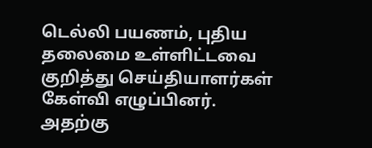டெல்லி பயணம், புதிய தலைமை உள்ளிட்டவை குறித்து செய்தியாளர்கள் கேள்வி எழுப்பினர். அதற்கு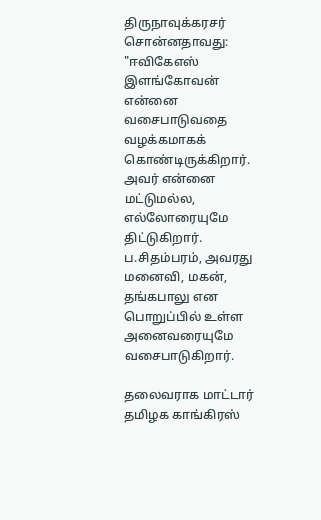திருநாவுக்கரசர் சொன்னதாவது: "ஈவிகேஎஸ் இளங்கோவன் என்னை வசைபாடுவதை வழக்கமாகக் கொண்டிருக்கிறார். அவர் என்னை மட்டுமல்ல, எல்லோரையுமே திட்டுகிறார். ப.சிதம்பரம், அவரது மனைவி, மகன், தங்கபாலு என பொறுப்பில் உள்ள அனைவரையுமே வசைபாடுகிறார்.

தலைவராக மாட்டார்
தமிழக காங்கிரஸ்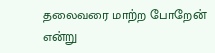தலைவரை மாற்ற போறேன் என்று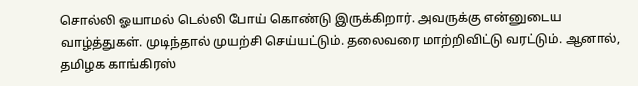சொல்லி ஓயாமல் டெல்லி போய் கொண்டு இருக்கிறார். அவருக்கு என்னுடைய வாழ்த்துகள். முடிந்தால் முயற்சி செய்யட்டும். தலைவரை மாற்றிவிட்டு வரட்டும். ஆனால், தமிழக காங்கிரஸ்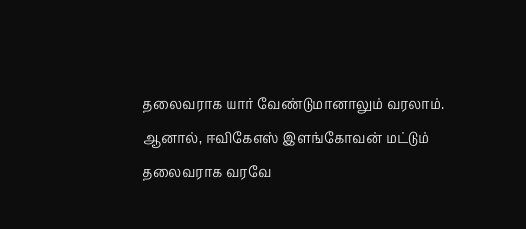தலைவராக யார் வேண்டுமானாலும் வரலாம். ஆனால், ஈவிகேஎஸ் இளங்கோவன் மட்டும் தலைவராக வரவே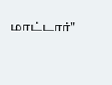மாட்டார்"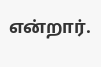என்றார்.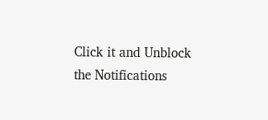Click it and Unblock the Notifications